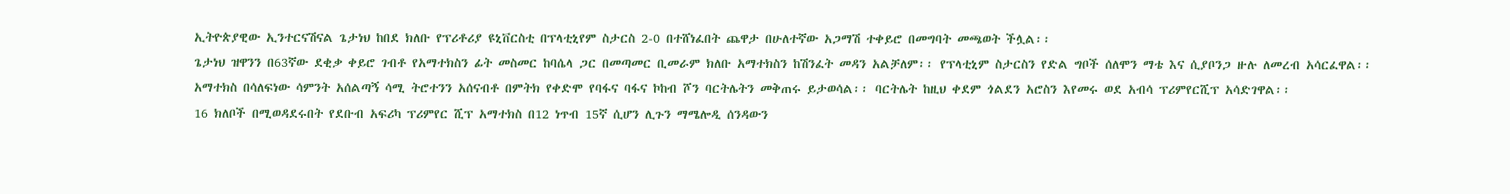ኢትዮጵያዊው ኢንተርናሽናል ጌታነህ ከበደ ክለቡ የፕሪቶሪያ ዩኒቨርስቲ በፕላቲኒየም ስታርስ 2-0 በተሸነፈበት ጨዋታ በሁለተኛው አጋማሽ ተቀይሮ በመግባት መጫወት ችሏል፡፡
ጌታነህ ዝዋንን በ63ኛው ደቂቃ ቀይሮ ገብቶ የአማተክስን ፊት መስመር ከባሴላ ጋር በመጣመር ቢመራም ክለቡ አማተክስን ከሽንፈት መዳን አልቻለም፡፡ የፕላቲኒም ስታርስን የድል ግቦች ሰለሞን ማቴ እና ሲያቦንጋ ዙሉ ለመረብ አሳርፈዋል፡፡
አማተክስ በሳለፍነው ሳምንት አሰልጣኝ ሳሚ ትሮተንን አሰናብቶ በምትክ የቀድሞ የባፋና ባፋና ኮከብ ሾን ባርትሌትን መቅጠሩ ይታወሳል፡፡ ባርትሌት ከዚህ ቀደም ጎልደን አሮስን እየመሩ ወደ አብሳ ፕሪምየርሺፕ አሳድገዋል፡፡
16 ክለቦች በሚወዳደሩበት የደቡብ አፍሪካ ፕሪምየር ሺፕ አማተክስ በ12 ነጥብ 15ኛ ሲሆን ሊጉን ማሜሎዲ ሰንዳውን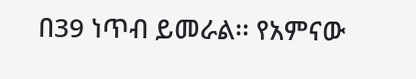በ39 ነጥብ ይመራል፡፡ የአምናው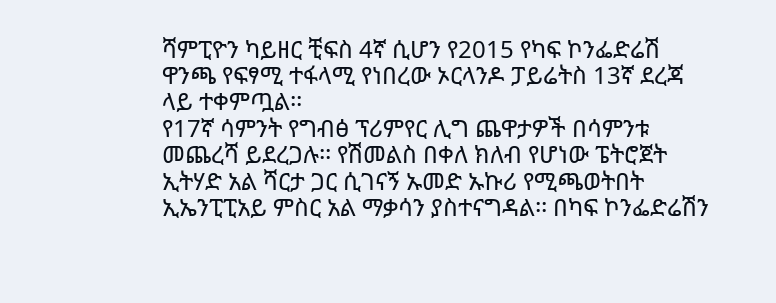ሻምፒዮን ካይዘር ቺፍስ 4ኛ ሲሆን የ2015 የካፍ ኮንፌድሬሽ ዋንጫ የፍፃሚ ተፋላሚ የነበረው ኦርላንዶ ፓይሬትስ 13ኛ ደረጃ ላይ ተቀምጧል፡፡
የ17ኛ ሳምንት የግብፅ ፕሪምየር ሊግ ጨዋታዎች በሳምንቱ መጨረሻ ይደረጋሉ፡፡ የሽመልስ በቀለ ክለብ የሆነው ፔትሮጀት ኢትሃድ አል ሻርታ ጋር ሲገናኝ ኡመድ ኡኩሪ የሚጫወትበት ኢኤንፒፒአይ ምስር አል ማቃሳን ያስተናግዳል፡፡ በካፍ ኮንፌድሬሽን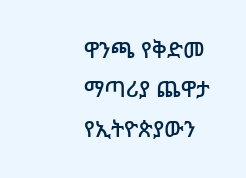ዋንጫ የቅድመ ማጣሪያ ጨዋታ የኢትዮጵያውን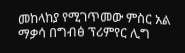መከላከያ የሚገጥመው ምስር አል ማቃሳ በግብፅ ፕሪምየር ሊግ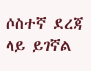ሶስተኛ ደረጃ ላይ ይገኛል